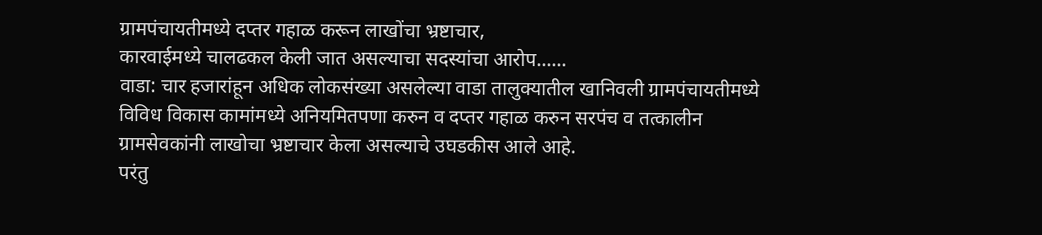ग्रामपंचायतीमध्ये दप्तर गहाळ करून लाखोंचा भ्रष्टाचार,
कारवाईमध्ये चालढकल केली जात असल्याचा सदस्यांचा आरोप......
वाडा: चार हजारांहून अधिक लोकसंख्या असलेल्या वाडा तालुक्यातील खानिवली ग्रामपंचायतीमध्ये विविध विकास कामांमध्ये अनियमितपणा करुन व दप्तर गहाळ करुन सरपंच व तत्कालीन ग्रामसेवकांनी लाखोचा भ्रष्टाचार केला असल्याचे उघडकीस आले आहे.
परंतु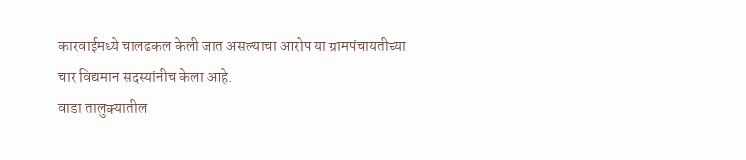कारवाईमध्ये चालढकल केली जात असल्याचा आरोप या ग्रामपंचायतीच्या चार विद्यमान सदस्यांनीच केला आहे.
वाडा तालुक्यातील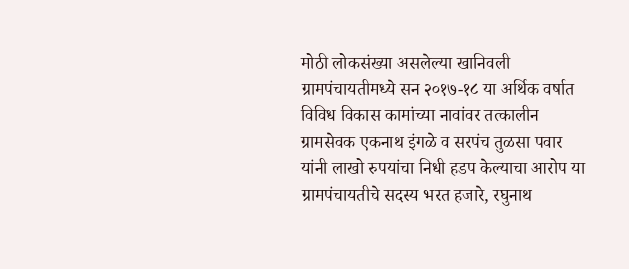मोठी लोकसंख्या असलेल्या खानिवली ग्रामपंचायतीमध्ये सन २०१७-१८ या अर्थिक वर्षात विविध विकास कामांच्या नावांवर तत्कालीन ग्रामसेवक एकनाथ इंगळे व सरपंच तुळसा पवार यांनी लाखो रुपयांचा निधी हडप केल्याचा आरोप या ग्रामपंचायतीचे सदस्य भरत हजारे, रघुनाथ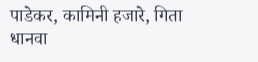पाडेकर, कामिनी हजारे, गिता धानवा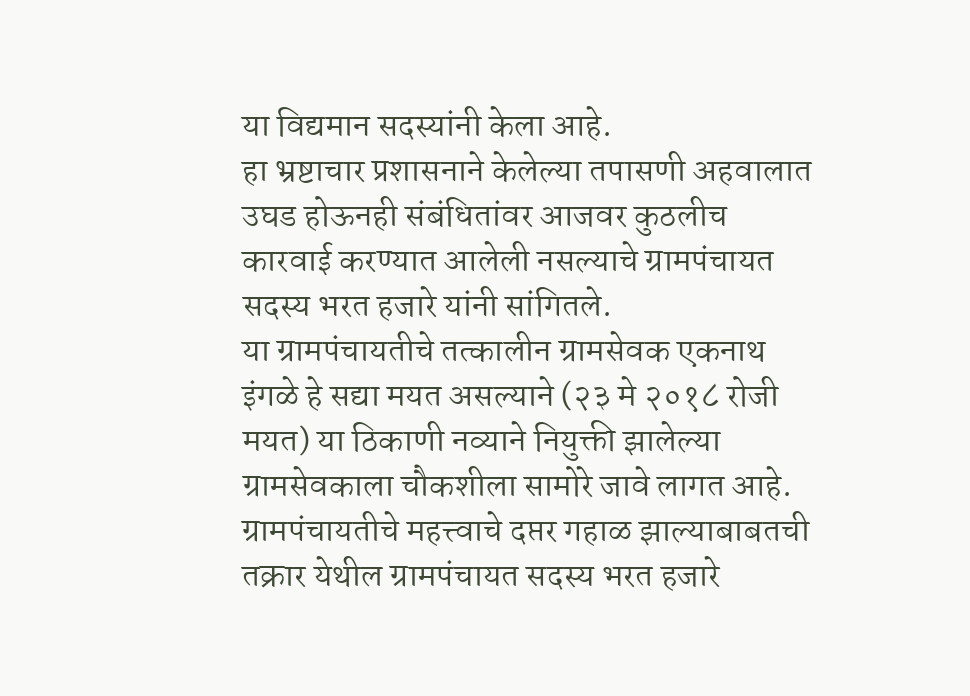या विद्यमान सदस्यांनी केला आहे.
हा भ्रष्टाचार प्रशासनाने केलेल्या तपासणी अहवालात उघड होऊनही संबंधितांवर आजवर कुठलीच कारवाई करण्यात आलेली नसल्याचे ग्रामपंचायत सदस्य भरत हजारे यांनी सांगितले.
या ग्रामपंचायतीचे तत्कालीन ग्रामसेवक एकनाथ इंगळे हे सद्या मयत असल्याने (२३ मे २०१८ रोजी मयत) या ठिकाणी नव्याने नियुक्ती झालेल्या ग्रामसेवकाला चौकशीला सामोरे जावे लागत आहे.
ग्रामपंचायतीचे महत्त्वाचे दप्तर गहाळ झाल्याबाबतची तक्रार येथील ग्रामपंचायत सदस्य भरत हजारे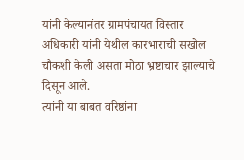यांनी केल्यानंतर ग्रामपंचायत विस्तार अधिकारी यांनी येथील कारभाराची सखोल चौकशी केली असता मोठा भ्रष्टाचार झाल्याचे दिसून आले.
त्यांनी या बाबत वरिष्ठांना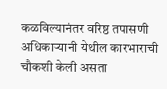कळविल्यानंतर वरिष्ठ तपासणी अधिकाऱ्यानी येथील कारभाराची चौकशी केली असता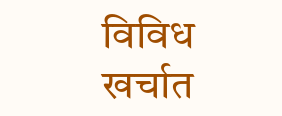विविध खर्चात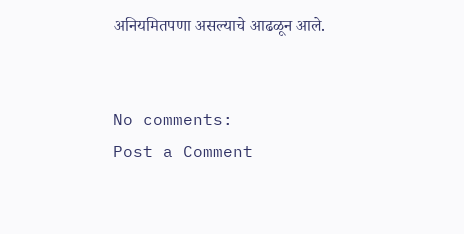अनियमितपणा असल्याचे आढळून आले.


No comments:
Post a Comment